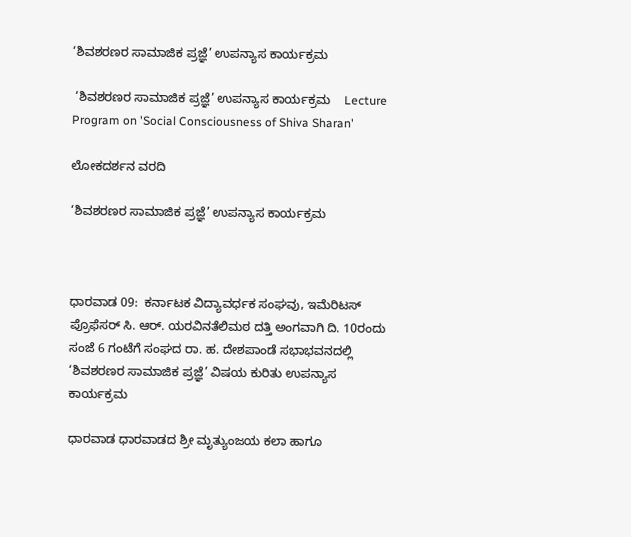‘ಶಿವಶರಣರ ಸಾಮಾಜಿಕ ಪ್ರಜ್ಞೆ’ ಉಪನ್ಯಾಸ ಕಾರ್ಯಕ್ರಮ

 ‘ಶಿವಶರಣರ ಸಾಮಾಜಿಕ ಪ್ರಜ್ಞೆ’ ಉಪನ್ಯಾಸ ಕಾರ್ಯಕ್ರಮ    Lecture Program on 'Social Consciousness of Shiva Sharan'

ಲೋಕದರ್ಶನ ವರದಿ

‘ಶಿವಶರಣರ ಸಾಮಾಜಿಕ ಪ್ರಜ್ಞೆ’ ಉಪನ್ಯಾಸ ಕಾರ್ಯಕ್ರಮ



ಧಾರವಾಡ 09:  ಕರ್ನಾಟಕ ವಿದ್ಯಾವರ್ಧಕ ಸಂಘವು, ಇಮೆರಿಟಸ್ ಪ್ರೊಫೆಸರ್ ಸಿ. ಆರ್‌. ಯರವಿನತೆಲಿಮಠ ದತ್ತಿ ಅಂಗವಾಗಿ ದಿ. 10ರಂದು ಸಂಜೆ 6 ಗಂಟೆಗೆ ಸಂಘದ ರಾ. ಹ. ದೇಶಪಾಂಡೆ ಸಭಾಭವನದಲ್ಲಿ ‘ಶಿವಶರಣರ ಸಾಮಾಜಿಕ ಪ್ರಜ್ಞೆ’ ವಿಷಯ ಕುರಿತು ಉಪನ್ಯಾಸ ಕಾರ್ಯಕ್ರಮ

ಧಾರವಾಡ ಧಾರವಾಡದ ಶ್ರೀ ಮೃತ್ಯುಂಜಯ ಕಲಾ ಹಾಗೂ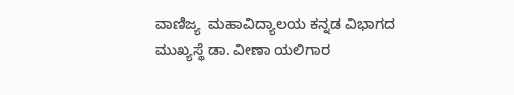ವಾಣಿಜ್ಯ  ಮಹಾವಿದ್ಯಾಲಯ ಕನ್ನಡ ವಿಭಾಗದ ಮುಖ್ಯಸ್ಥೆ ಡಾ. ವೀಣಾ ಯಲಿಗಾರ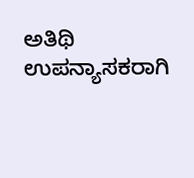ಅತಿಥಿ ಉಪನ್ಯಾಸಕರಾಗಿ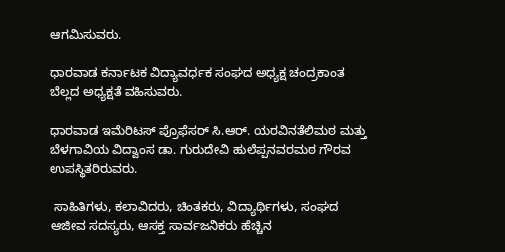ಆಗಮಿಸುವರು.

ಧಾರವಾಡ ಕರ್ನಾಟಕ ವಿದ್ಯಾವರ್ಧಕ ಸಂಘದ ಅಧ್ಯಕ್ಷ ಚಂದ್ರಕಾಂತ ಬೆಲ್ಲದ ಅಧ್ಯಕ್ಷತೆ ವಹಿಸುವರು.

ಧಾರವಾಡ ಇಮೆರಿಟಸ್ ಪ್ರೊಫೆಸರ್ ಸಿ.ಆರ್‌. ಯರವಿನತೆಲಿಮಠ ಮತ್ತು ಬೆಳಗಾವಿಯ ವಿದ್ವಾಂಸ ಡಾ. ಗುರುದೇವಿ ಹುಲೆಪ್ಪನವರಮಠ ಗೌರವ ಉಪಸ್ಥಿತರಿರುವರು.

 ಸಾಹಿತಿಗಳು, ಕಲಾವಿದರು, ಚಿಂತಕರು, ವಿದ್ಯಾರ್ಥಿಗಳು, ಸಂಘದ ಆಜೀವ ಸದಸ್ಯರು, ಆಸಕ್ತ ಸಾರ್ವಜನಿಕರು ಹೆಚ್ಚಿನ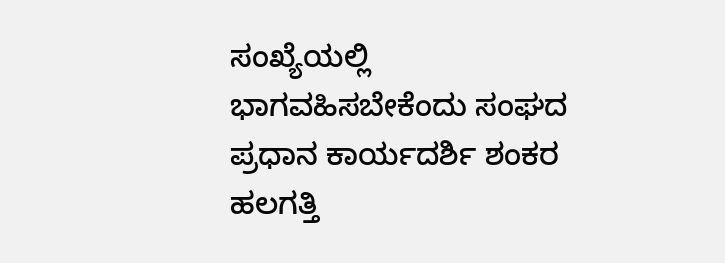ಸಂಖ್ಯೆಯಲ್ಲಿ ಭಾಗವಹಿಸಬೇಕೆಂದು ಸಂಘದ ಪ್ರಧಾನ ಕಾರ್ಯದರ್ಶಿ ಶಂಕರ ಹಲಗತ್ತಿ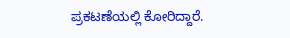ಪ್ರಕಟಣೆಯಲ್ಲಿ ಕೋರಿದ್ದಾರೆ.